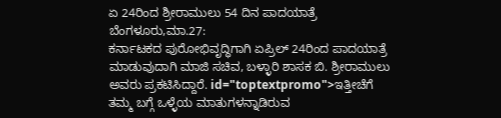ಏ 24ರಿಂದ ಶ್ರೀರಾಮುಲು 54 ದಿನ ಪಾದಯಾತ್ರೆ
ಬೆಂಗಳೂರು,ಮಾ.27:
ಕರ್ನಾಟಕದ ಪುರೋಭಿವೃದ್ಧಿಗಾಗಿ ಏಪ್ರಿಲ್ 24ರಿಂದ ಪಾದಯಾತ್ರೆ ಮಾಡುವುದಾಗಿ ಮಾಜಿ ಸಚಿವ, ಬಳ್ಳಾರಿ ಶಾಸಕ ಬಿ. ಶ್ರೀರಾಮುಲು ಅವರು ಪ್ರಕಟಿಸಿದ್ದಾರೆ. id="toptextpromo">ಇತ್ತೀಚೆಗೆ
ತಮ್ಮ ಬಗ್ಗೆ ಒಳ್ಳೆಯ ಮಾತುಗಳನ್ನಾಡಿರುವ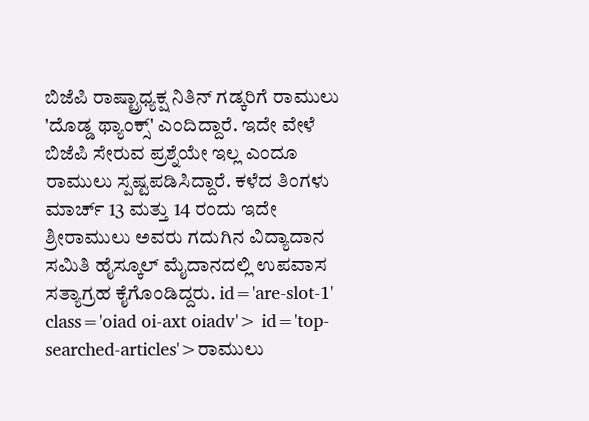ಬಿಜೆಪಿ ರಾಷ್ಟ್ರಾಧ್ಯಕ್ಷ ನಿತಿನ್ ಗಡ್ಕರಿಗೆ ರಾಮುಲು 'ದೊಡ್ಡ ಥ್ಯಾಂಕ್ಸ್' ಎಂದಿದ್ದಾರೆ. ಇದೇ ವೇಳೆ ಬಿಜೆಪಿ ಸೇರುವ ಪ್ರಶ್ನೆಯೇ ಇಲ್ಲ ಎಂದೂ ರಾಮುಲು ಸ್ಪಷ್ಟಪಡಿಸಿದ್ದಾರೆ. ಕಳೆದ ತಿಂಗಳು ಮಾರ್ಚ್ 13 ಮತ್ತು 14 ರಂದು ಇದೇ ಶ್ರೀರಾಮುಲು ಅವರು ಗದುಗಿನ ವಿದ್ಯಾದಾನ ಸಮಿತಿ ಹೈಸ್ಕೂಲ್ ಮೈದಾನದಲ್ಲಿ ಉಪವಾಸ ಸತ್ಯಾಗ್ರಹ ಕೈಗೊಂಡಿದ್ದರು. id='are-slot-1' class='oiad oi-axt oiadv'> id='top-searched-articles'>ರಾಮುಲು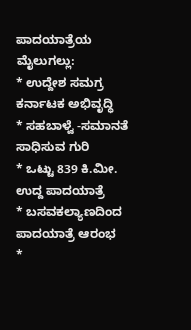ಪಾದಯಾತ್ರೆಯ
ಮೈಲುಗಲ್ಲು:
* ಉದ್ದೇಶ ಸಮಗ್ರ ಕರ್ನಾಟಕ ಅಭಿವೃದ್ಧಿ
* ಸಹಬಾಳ್ವೆ -ಸಮಾನತೆ ಸಾಧಿಸುವ ಗುರಿ
* ಒಟ್ಟು 839 ಕಿ.ಮೀ. ಉದ್ದ ಪಾದಯಾತ್ರೆ
* ಬಸವಕಲ್ಯಾಣದಿಂದ ಪಾದಯಾತ್ರೆ ಆರಂಭ
*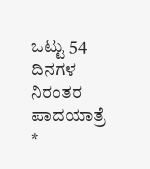ಒಟ್ಟು 54 ದಿನಗಳ ನಿರಂತರ ಪಾದಯಾತ್ರೆ
*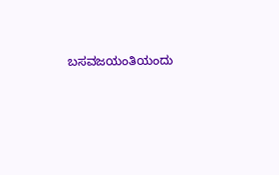ಬಸವಜಯಂತಿಯಂದು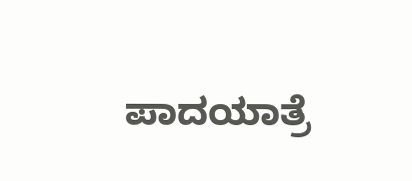ಪಾದಯಾತ್ರೆ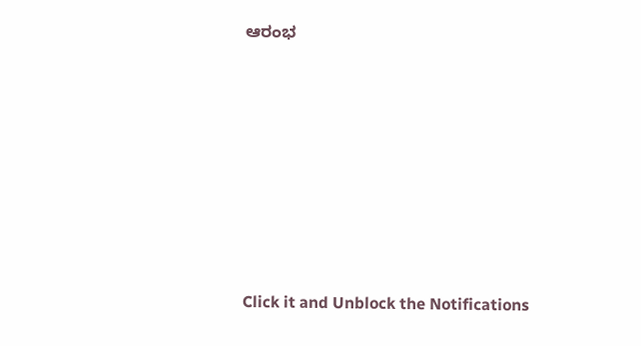ಆರಂಭ












Click it and Unblock the Notifications